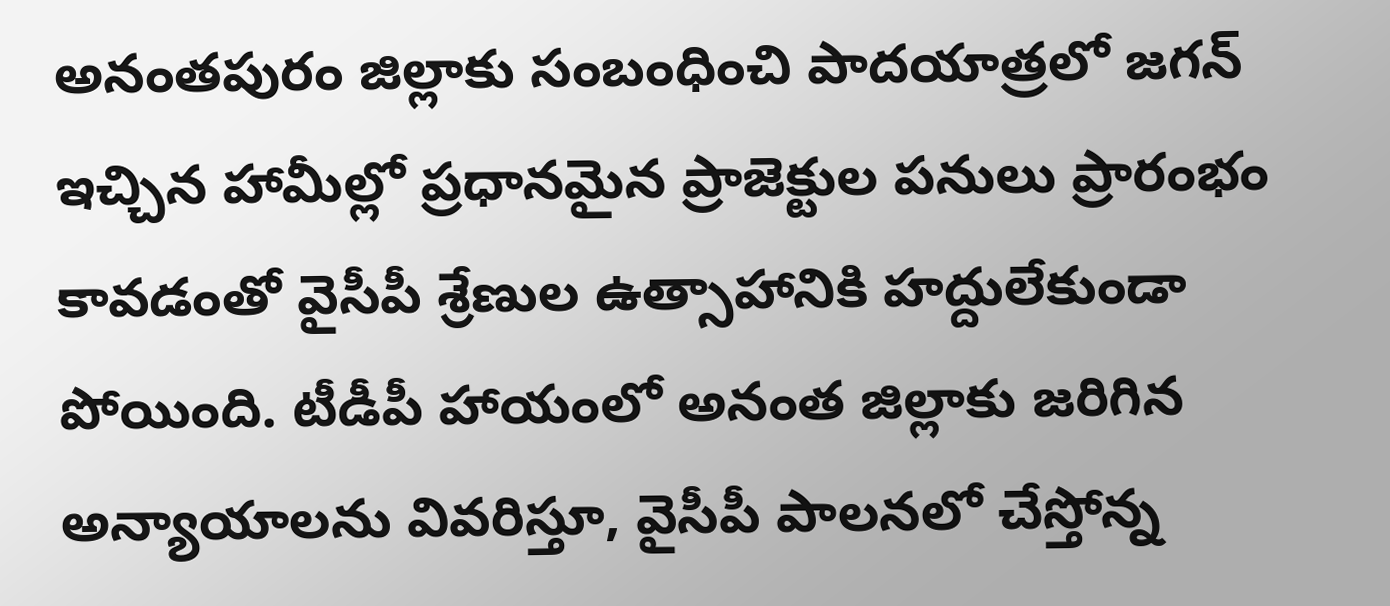అనంతపురం జిల్లాకు సంబంధించి పాదయాత్రలో జగన్ ఇచ్చిన హామీల్లో ప్రధానమైన ప్రాజెక్టుల పనులు ప్రారంభం కావడంతో వైసీపీ శ్రేణుల ఉత్సాహానికి హద్దులేకుండా పోయింది. టీడీపీ హాయంలో అనంత జిల్లాకు జరిగిన అన్యాయాలను వివరిస్తూ, వైసీపీ పాలనలో చేస్తోన్న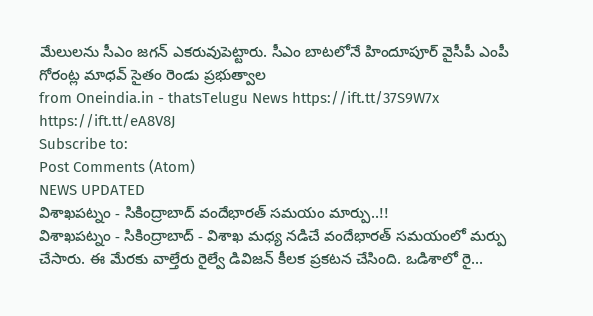మేలులను సీఎం జగన్ ఎకరువుపెట్టారు. సీఎం బాటలోనే హిందూపూర్ వైసీపీ ఎంపీ గోరంట్ల మాధవ్ సైతం రెండు ప్రభుత్వాల
from Oneindia.in - thatsTelugu News https://ift.tt/37S9W7x
https://ift.tt/eA8V8J
Subscribe to:
Post Comments (Atom)
NEWS UPDATED
విశాఖపట్నం - సికింద్రాబాద్ వందేభారత్ సమయం మార్పు..!!
విశాఖపట్నం - సికింద్రాబాద్ - విశాఖ మధ్య నడిచే వందేభారత్ సమయంలో మర్పు చేసారు. ఈ మేరకు వాల్తేరు రైల్వే డివిజన్ కీలక ప్రకటన చేసింది. ఒడిశాలో రై...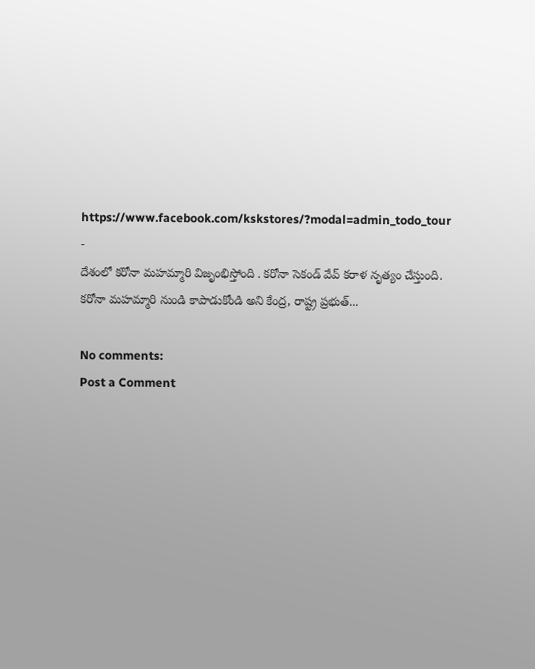https://www.facebook.com/kskstores/?modal=admin_todo_tour
-
దేశంలో కరోనా మహమ్మారి విజృంభిస్తోంది . కరోనా సెకండ్ వేవ్ కరాళ నృత్యం చేస్తుంది. కరోనా మహమ్మారి నుండి కాపాడుకోండి అని కేంద్ర, రాష్ట్ర ప్రభుత్...

No comments:
Post a Comment